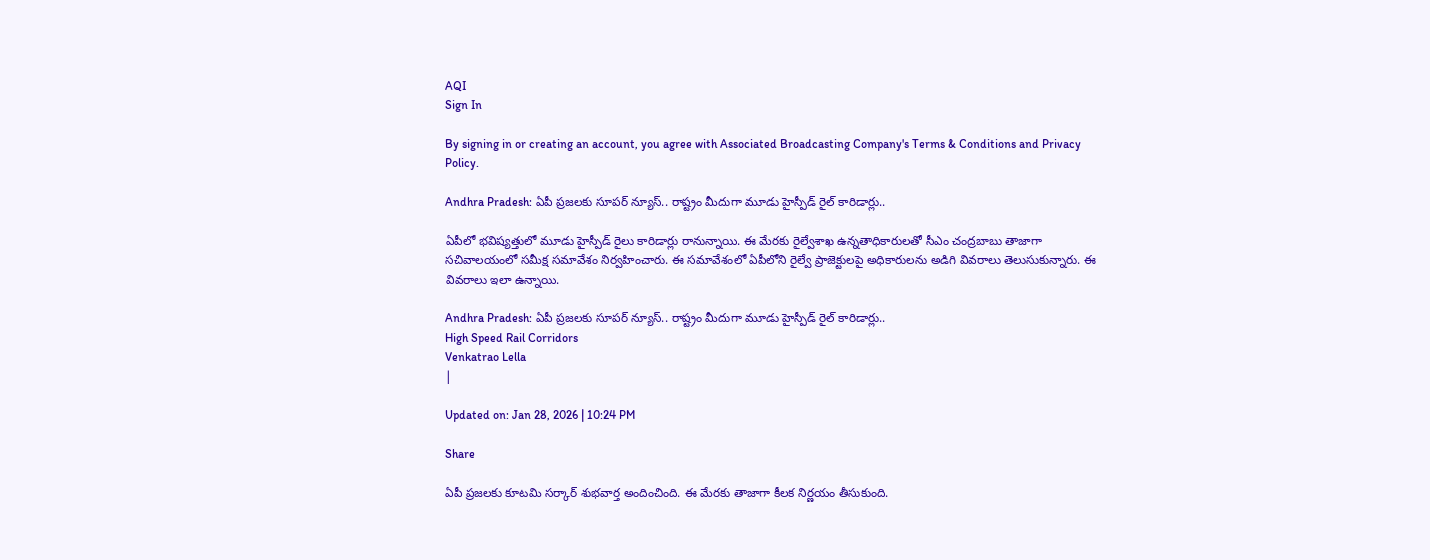AQI
Sign In

By signing in or creating an account, you agree with Associated Broadcasting Company's Terms & Conditions and Privacy Policy.

Andhra Pradesh: ఏపీ ప్రజలకు సూపర్ న్యూస్.. రాష్ట్రం మీదుగా మూడు హైస్పీడ్ రైల్ కారిడార్లు..

ఏపీలో భవిష్యత్తులో మూడు హైస్పీడ్ రైలు కారిడార్లు రానున్నాయి. ఈ మేరకు రైల్వేశాఖ ఉన్నతాధికారులతో సీఎం చంద్రబాబు తాజాగా సచివాలయంలో సమీక్ష సమావేశం నిర్వహించారు. ఈ సమావేశంలో ఏపీలోని రైల్వే ప్రాజెక్టులపై అధికారులను అడిగి వివరాలు తెలుసుకున్నారు. ఈ వివరాలు ఇలా ఉన్నాయి.

Andhra Pradesh: ఏపీ ప్రజలకు సూపర్ న్యూస్.. రాష్ట్రం మీదుగా మూడు హైస్పీడ్ రైల్ కారిడార్లు..
High Speed Rail Corridors
Venkatrao Lella
|

Updated on: Jan 28, 2026 | 10:24 PM

Share

ఏపీ ప్రజలకు కూటమి సర్కార్ శుభవార్త అందించింది. ఈ మేరకు తాజాగా కీలక నిర్ణయం తీసుకుంది.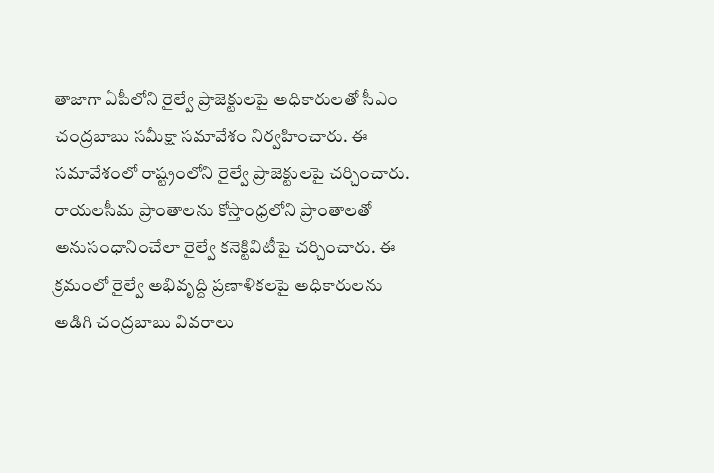తాజాగా ఏపీలోని రైల్వే ప్రాజెక్టులపై అధికారులతో సీఎం చంద్రబాబు సమీక్షా సమావేశం నిర్వహించారు. ఈ సమావేశంలో రాష్ట్రంలోని రైల్వే ప్రాజెక్టులపై చర్చించారు. రాయలసీమ ప్రాంతాలను కోస్తాంధ్రలోని ప్రాంతాలతో అనుసంధానించేలా రైల్వే కనెక్టివిటీపై చర్చించారు. ఈ క్రమంలో రైల్వే అభివృద్ది ప్రణాళికలపై అధికారులను అడిగి చంద్రబాబు వివరాలు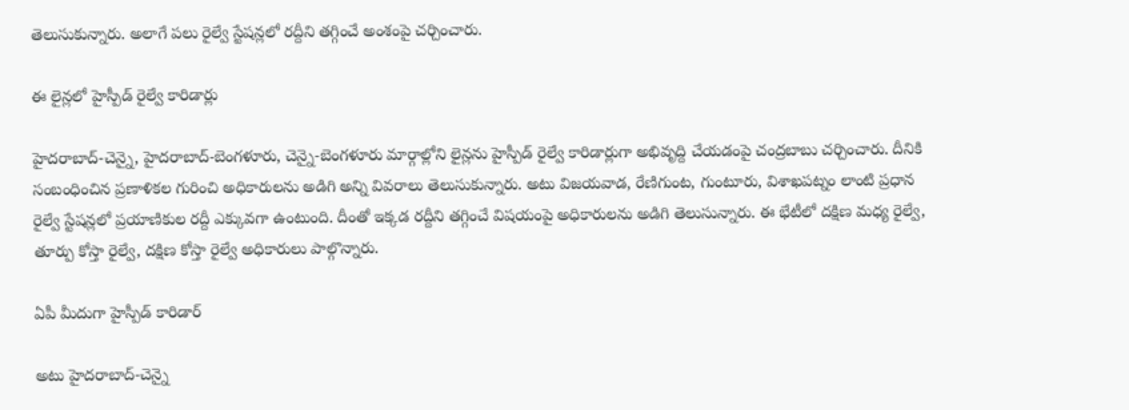తెలుసుకున్నారు. అలాగే పలు రైల్వే స్టేషన్లలో రద్దీని తగ్గించే అంశంపై చర్చించారు.

ఈ లైన్లలో హైస్పీడ్ రైల్వే కారిడార్లు

హైదరాబాద్-చెన్నై, హైదరాబాద్-బెంగళూరు, చెన్నై-బెంగళూరు మార్గాల్లోని లైన్లను హైస్పీడ్ రైల్వే కారిడార్లుగా అభివృద్ది చేయడంపై చంద్రబాబు చర్చించారు. దీనికి సంబంధించిన ప్రణాళికల గురించి అధికారులను అడిగి అన్ని వివరాలు తెలుసుకున్నారు. అటు విజయవాడ, రేణిగుంట, గుంటూరు, విశాఖపట్నం లాంటి ప్రధాన రైల్వే స్టేషన్లలో ప్రయాణికుల రద్దీ ఎక్కువగా ఉంటుంది. దీంతో ఇక్కడ రద్దీని తగ్గించే విషయంపై అధికారులను అడిగి తెలుసున్నారు. ఈ భేటీలో దక్షిణ మధ్య రైల్వే, తూర్పు కోస్తా రైల్వే, దక్షిణ కోస్తా రైల్వే అధికారులు పాల్గొన్నారు.

ఏపీ మీదుగా హైస్పీడ్ కారిడార్

అటు హైదరాబాద్-చెన్నై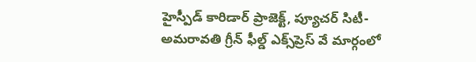హైస్పీడ్ కారిడార్ ప్రాజెక్ట్, ప్యూచర్ సిటీ-అమరావతి గ్రీన్ ఫీల్డ్ ఎక్స్‌ప్రెస్ వే మార్గంలో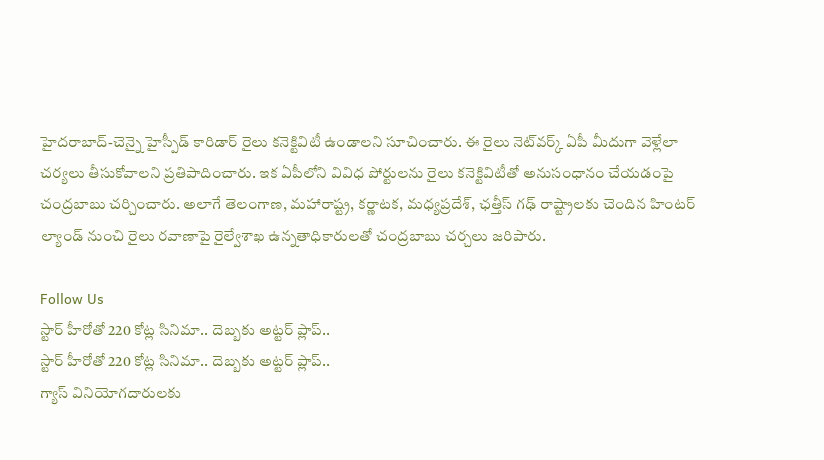హైదరాబాద్-చెన్నై హైస్పీడ్ కారిడార్ రైలు కనెక్టివిటీ ఉండాలని సూచించారు. ఈ రైలు నెట్‌వర్క్ ఏపీ మీదుగా వెళ్లేలా చర్యలు తీసుకోవాలని ప్రతిపాదించారు. ఇక ఏపీలోని వివిధ పోర్టులను రైలు కనెక్టివిటీతో అనుసంధానం చేయడంపై చంద్రబాబు చర్చించారు. అలాగే తెలంగాణ, మహారాష్ట్ర, కర్ణాటక, మధ్యప్రదేశ్, ఛత్తీస్ గఢ్ రాష్ట్రాలకు చెందిన హింటర్ ల్యాండ్ నుంచి రైలు రవాణాపై రైల్వేశాఖ ఉన్నతాధికారులతో చంద్రబాబు చర్చలు జరిపారు.

Follow Us
స్టార్ హీరోతో 220 కోట్ల సినిమా.. దెబ్బకు అట్టర్ ప్లాప్..
స్టార్ హీరోతో 220 కోట్ల సినిమా.. దెబ్బకు అట్టర్ ప్లాప్..
గ్యాస్ వినియోగదారులకు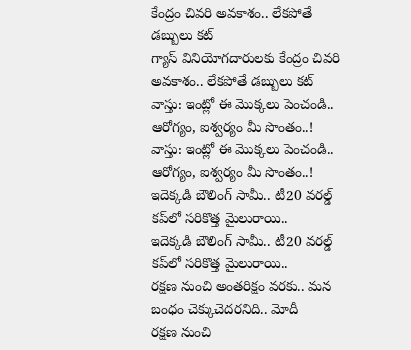కేంద్రం చివరి అవకాశం.. లేకపోతే డబ్బులు కట్
గ్యాస్ వినియోగదారులకు కేంద్రం చివరి అవకాశం.. లేకపోతే డబ్బులు కట్
వాస్తు: ఇంట్లో ఈ మొక్కలు పెంచండి.. ఆరోగ్యం, ఐశ్వర్యం మీ సొంతం..!
వాస్తు: ఇంట్లో ఈ మొక్కలు పెంచండి.. ఆరోగ్యం, ఐశ్వర్యం మీ సొంతం..!
ఇదెక్కడి బౌలింగ్ సామీ.. టీ20 వరల్డ్ కప్‌లో సరికొత్త మైలురాయి..
ఇదెక్కడి బౌలింగ్ సామీ.. టీ20 వరల్డ్ కప్‌లో సరికొత్త మైలురాయి..
రక్షణ నుంచి అంతరిక్షం వరకు.. మన బంధం చెక్కుచెదరనిది.. మోదీ
రక్షణ నుంచి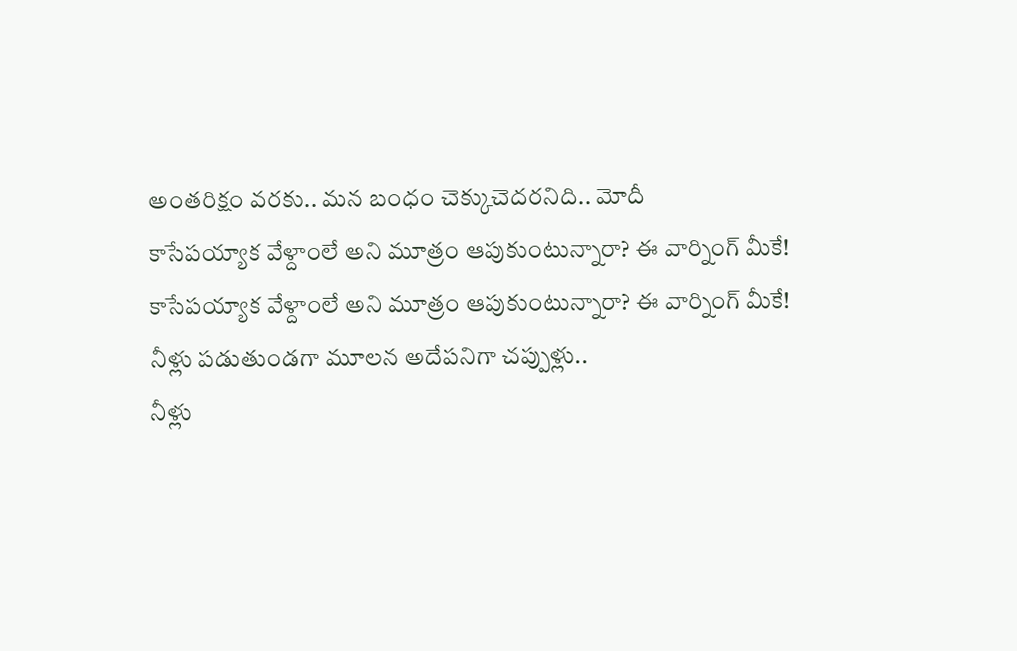అంతరిక్షం వరకు.. మన బంధం చెక్కుచెదరనిది.. మోదీ
కాసేపయ్యాక వేళ్దాంలే అని మూత్రం ఆపుకుంటున్నారా? ఈ వార్నింగ్ మీకే!
కాసేపయ్యాక వేళ్దాంలే అని మూత్రం ఆపుకుంటున్నారా? ఈ వార్నింగ్ మీకే!
నీళ్లు పడుతుండగా మూలన అదేపనిగా చప్పుళ్లు..
నీళ్లు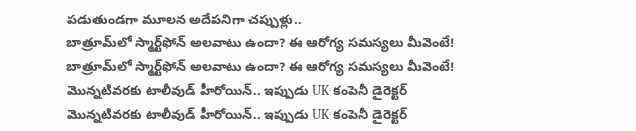పడుతుండగా మూలన అదేపనిగా చప్పుళ్లు..
బాత్రూమ్‌లో స్మార్ట్‌ఫోన్ అలవాటు ఉందా? ఈ ఆరోగ్య సమస్యలు మీవెంటే!
బాత్రూమ్‌లో స్మార్ట్‌ఫోన్ అలవాటు ఉందా? ఈ ఆరోగ్య సమస్యలు మీవెంటే!
మొన్నటివరకు టాలీవుడ్ హీరోయిన్.. ఇప్పుడు UK కంపెనీ డైరెక్టర్
మొన్నటివరకు టాలీవుడ్ హీరోయిన్.. ఇప్పుడు UK కంపెనీ డైరెక్టర్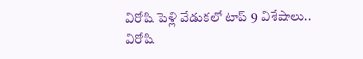విరోషి పెళ్లి వేడుకలో టాప్‌ 9 విశేషాలు..
విరోషి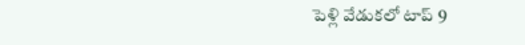పెళ్లి వేడుకలో టాప్‌ 9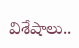విశేషాలు..